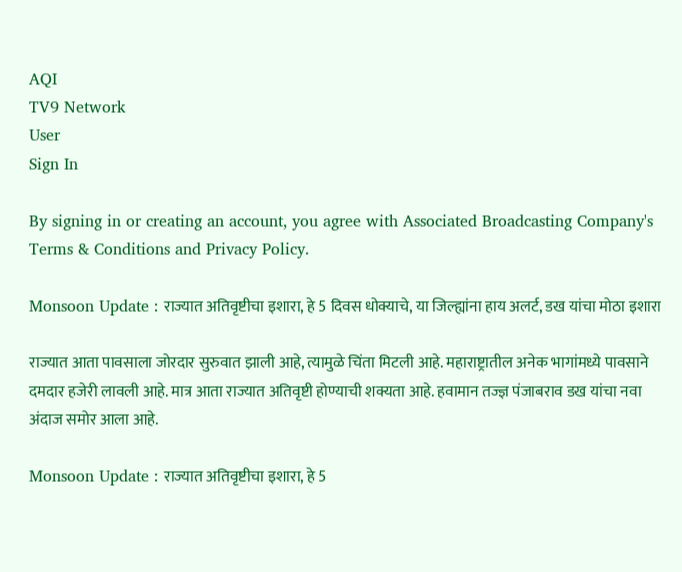AQI
TV9 Network
User
Sign In

By signing in or creating an account, you agree with Associated Broadcasting Company's Terms & Conditions and Privacy Policy.

Monsoon Update : राज्यात अतिवृष्टीचा इशारा, हे 5 दिवस धोक्याचे, या जिल्ह्यांना हाय अलर्ट, डख यांचा मोठा इशारा

राज्यात आता पावसाला जोरदार सुरुवात झाली आहे, त्यामुळे चिंता मिटली आहे. महाराष्ट्रातील अनेक भागांमध्ये पावसाने दमदार हजेरी लावली आहे. मात्र आता राज्यात अतिवृष्टी होण्याची शक्यता आहे. हवामान तज्ज्ञ पंजाबराव डख यांचा नवा अंदाज समोर आला आहे.

Monsoon Update : राज्यात अतिवृष्टीचा इशारा, हे 5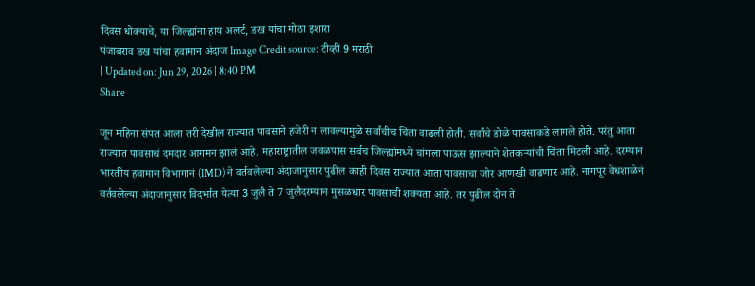दिवस धोक्याचे, या जिल्ह्यांना हाय अलर्ट, डख यांचा मोठा इशारा
पंजाबराव डख यांचा हवामान अंदाज Image Credit source: टीव्ही 9 मराठी
| Updated on: Jun 29, 2026 | 8:40 PM
Share

जून महिना संपत आला तरी देखील राज्यात पावसाने हजेरी न लावल्यामुळे सर्वांचीच चिंता वाढली होती. सर्वांचे डोळे पावसाकडे लागले होते. परंतु आता राज्यात पावसाचं दमदार आगमन झालं आहे. महाराष्ट्रातील जवळपास सर्वच जिल्ह्यांमध्ये चांगला पाऊस झाल्याने शेतकऱ्यांची चिंता मिटली आहे. दरम्यान भारतीय हवामान विभागानं (IMD) ने वर्तवलेल्या अंदाजानुसार पुढील काही दिवस राज्यात आता पावसाचा जोर आणखी वाढणार आहे. नागपूर वेधशाळेनं वर्तवलेल्या अंदाजानुसार विदर्भात येत्या 3 जुलै ते 7 जुलैदरम्यान मुसळधार पावसाची शक्यता आहे. तर पुढील दोन ते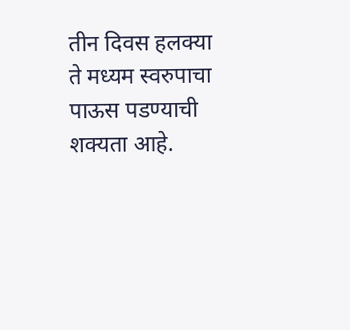तीन दिवस हलक्या ते मध्यम स्वरुपाचा पाऊस पडण्याची शक्यता आहे.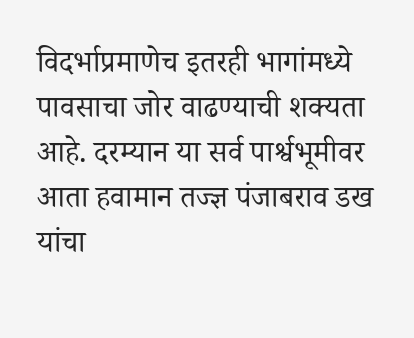विदर्भाप्रमाणेच इतरही भागांमध्ये पावसाचा जोर वाढण्याची शक्यता आहे. दरम्यान या सर्व पार्श्वभूमीवर आता हवामान तज्ज्ञ पंजाबराव डख यांचा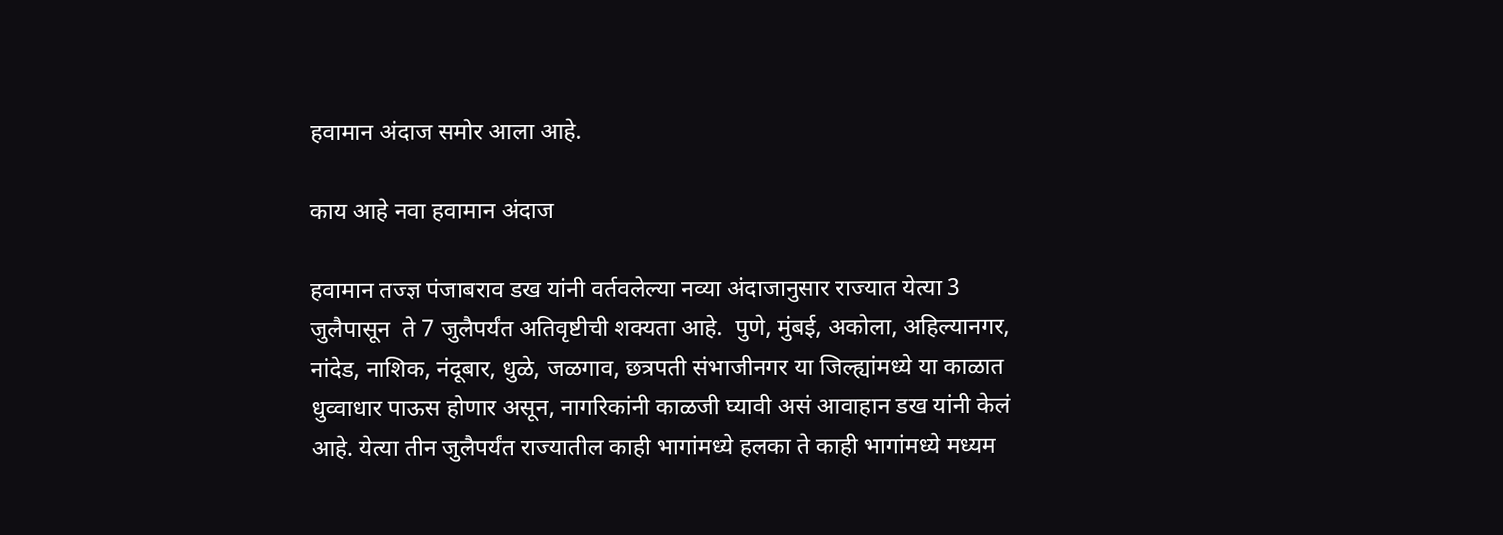हवामान अंदाज समोर आला आहे.

काय आहे नवा हवामान अंदाज

हवामान तज्ज्ञ पंजाबराव डख यांनी वर्तवलेल्या नव्या अंदाजानुसार राज्यात येत्या 3 जुलैपासून  ते 7 जुलैपर्यंत अतिवृष्टीची शक्यता आहे.  पुणे, मुंबई, अकोला, अहिल्यानगर, नांदेड, नाशिक, नंदूबार, धुळे, जळगाव, छत्रपती संभाजीनगर या जिल्ह्यांमध्ये या काळात धुव्वाधार पाऊस होणार असून, नागरिकांनी काळजी घ्यावी असं आवाहान डख यांनी केलं आहे. येत्या तीन जुलैपर्यंत राज्यातील काही भागांमध्ये हलका ते काही भागांमध्ये मध्यम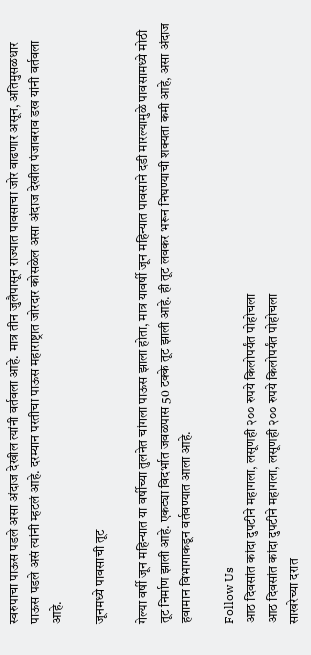स्वरुपाचा पाऊस पडले असा अंदाज देखील त्यांनी वर्तवला आहे. मात्र तीन जुलैपासून राज्यात पावसाचा जोर वाढणार असून, अतिमुसळधार पाऊस पडले असं त्यांनी म्हटलं आहे. दरम्यान परतीचा पाऊस महाराष्ट्रात जोरदार कोसळेल असा अंदाज देखील पंजाबराव डख यांनी वर्तवला आहे.

जूनमध्ये पावसाची तूट

गेल्या वर्षी जून महिन्यात या वर्षीच्या तुलनेत चांगला पाऊस झाला होता, मात्र यावर्षी जून महिन्यात पावसाने दडी मारल्यामुळे पावसामध्ये मोठी तूट निर्माण झाली आहे. एकट्या विदर्भात जवळपास 50 टक्के तूट झाली आहे. ही तूट लवकर भरून निघण्याची शक्यता कमी आहे, असा अंदाज हवामान विभागाकडून वर्तवण्यात आला आहे.

Follow Us
आठ दिवसांत कांदा दुपटीने महागला, लसूणही २०० रुपये किलोपर्यंत पोहोचला
आठ दिवसांत कांदा दुपटीने महागला, लसूणही २०० रुपये किलोपर्यंत पोहोचला
साखरेच्या दरात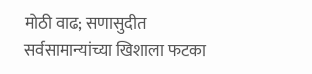मोठी वाढ; सणासुदीत सर्वसामान्यांच्या खिशाला फटका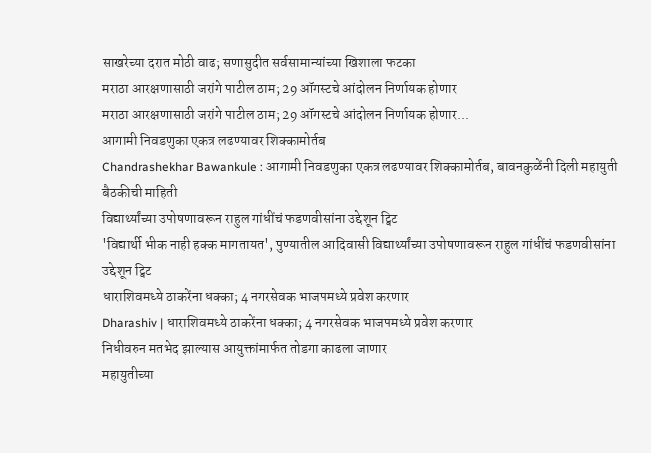साखरेच्या दरात मोठी वाढ; सणासुदीत सर्वसामान्यांच्या खिशाला फटका
मराठा आरक्षणासाठी जरांगे पाटील ठाम; 29 ऑगस्टचे आंदोलन निर्णायक होणार
मराठा आरक्षणासाठी जरांगे पाटील ठाम; 29 ऑगस्टचे आंदोलन निर्णायक होणार...
आगामी निवडणुका एकत्र लढण्यावर शिक्कामोर्तब
Chandrashekhar Bawankule : आगामी निवडणुका एकत्र लढण्यावर शिक्कामोर्तब, बावनकुळेंनी दिली महायुती बैठकीची माहिती
विद्यार्थ्यांच्या उपोषणावरून राहुल गांधींचं फडणवीसांना उद्देशून ट्विट
'विद्यार्थी भीक नाही हक्क मागतायत', पुण्यातील आदिवासी विद्यार्थ्यांच्या उपोषणावरून राहुल गांधींचं फडणवीसांना उद्देशून ट्विट
धाराशिवमध्ये ठाकरेंना धक्का; 4 नगरसेवक भाजपमध्ये प्रवेश करणार
Dharashiv | धाराशिवमध्ये ठाकरेंना धक्का; 4 नगरसेवक भाजपमध्ये प्रवेश करणार
निधीवरुन मतभेद झाल्यास आयुक्तांमार्फत तोडगा काढला जाणार
महायुतीच्या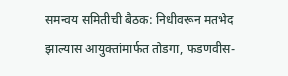समन्वय समितीची बैठक: निधीवरून मतभेद झाल्यास आयुक्तांमार्फत तोडगा, फडणवीस-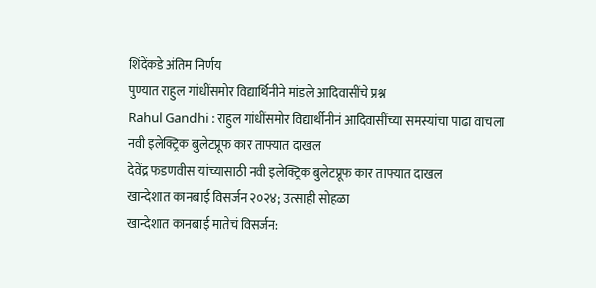शिंदेंकडे अंतिम निर्णय
पुण्यात राहुल गांधींसमोर विद्यार्थिनीने मांडले आदिवासींचे प्रश्न
Rahul Gandhi : राहुल गांधींसमोर विद्यार्थीनीनं आदिवासींच्या समस्यांचा पाढा वाचला
नवी इलेक्ट्रिक बुलेटप्रूफ कार ताफ्यात दाखल
देवेंद्र फडणवीस यांच्यासाठी नवी इलेक्ट्रिक बुलेटप्रूफ कार ताफ्यात दाखल
खान्देशात कानबाई विसर्जन २०२४; उत्साही सोहळा
खान्देशात कानबाई मातेचं विसर्जन: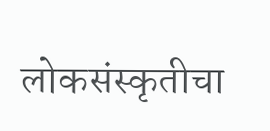लोकसंस्कृतीचा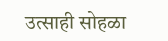उत्साही सोहळा